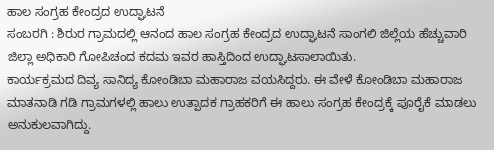ಹಾಲ ಸಂಗ್ರಹ ಕೇಂದ್ರದ ಉದ್ಘಾಟನೆ
ಸಂಬರಗಿ : ಶಿರುರ ಗ್ರಾಮದಲ್ಲಿ ಆನಂದ ಹಾಲ ಸಂಗ್ರಹ ಕೇಂದ್ರದ ಉದ್ಘಾಟನೆ ಸಾಂಗಲಿ ಜಿಲ್ಲೆಯ ಹೆಚ್ಚುವಾರಿ ಜಿಲ್ಲಾ ಅಧಿಕಾರಿ ಗೋಪಿಚಂದ ಕದಮ ಇವರ ಹಾಸ್ತಿದಿಂದ ಉದ್ಘಾಟಸಾಲಾಯಿತು.
ಕಾರ್ಯಕ್ರಮದ ದಿವ್ಯ ಸಾನಿದ್ಯ ಕೋಂಡಿಬಾ ಮಹಾರಾಜ ವಯಸಿದ್ದರು. ಈ ವೇಳೆ ಕೋಂಡಿಬಾ ಮಹಾರಾಜ ಮಾತನಾಡಿ ಗಡಿ ಗ್ರಾಮಗಳಲ್ಲಿ ಹಾಲು ಉತ್ಪಾದಕ ಗ್ರಾಹಕರಿಗೆ ಈ ಹಾಲು ಸಂಗ್ರಹ ಕೇಂದ್ರಕ್ಕೆ ಪೂರೈಕೆ ಮಾಡಲು ಅನುಕುಲವಾಗಿದ್ದು.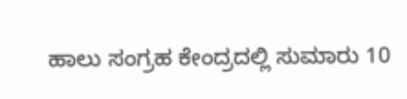ಹಾಲು ಸಂಗ್ರಹ ಕೇಂದ್ರದಲ್ಲಿ ಸುಮಾರು 10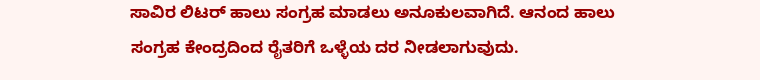ಸಾವಿರ ಲಿಟರ್ ಹಾಲು ಸಂಗ್ರಹ ಮಾಡಲು ಅನೂಕುಲವಾಗಿದೆ. ಆನಂದ ಹಾಲು ಸಂಗ್ರಹ ಕೇಂದ್ರದಿಂದ ರೈತರಿಗೆ ಒಳ್ಳೆಯ ದರ ನೀಡಲಾಗುವುದು.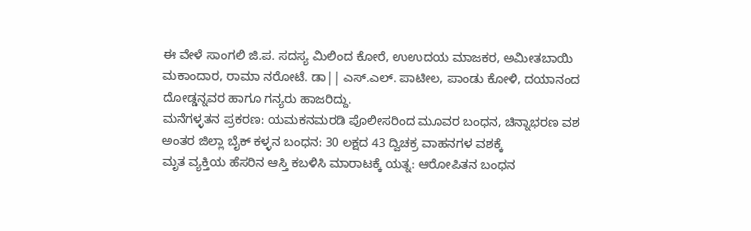ಈ ವೇಳೆ ಸಾಂಗಲಿ ಜಿ.ಪ. ಸದಸ್ಯ ಮಿಲಿಂದ ಕೋರೆ, ಉಉದಯ ಮಾಜಕರ, ಅಮೀತಬಾಯಿ ಮಕಾಂದಾರ, ರಾಮಾ ನರೋಟೆ. ಡಾ|| ಎಸ್.ಎಲ್. ಪಾಟೀಲ, ಪಾಂಡು ಕೋಳಿ, ದಯಾನಂದ ದೋಡ್ಡನ್ನವರ ಹಾಗೂ ಗನ್ಯರು ಹಾಜರಿದ್ದು.
ಮನೆಗಳ್ಳತನ ಪ್ರಕರಣ: ಯಮಕನಮರಡಿ ಪೊಲೀಸರಿಂದ ಮೂವರ ಬಂಧನ, ಚಿನ್ನಾಭರಣ ವಶ
ಅಂತರ ಜಿಲ್ಲಾ ಬೈಕ್ ಕಳ್ಳನ ಬಂಧನ: 30 ಲಕ್ಷದ 43 ದ್ವಿಚಕ್ರ ವಾಹನಗಳ ವಶಕ್ಕೆ
ಮೃತ ವ್ಯಕ್ತಿಯ ಹೆಸರಿನ ಆಸ್ತಿ ಕಬಳಿಸಿ ಮಾರಾಟಕ್ಕೆ ಯತ್ನ: ಆರೋಪಿತನ ಬಂಧನ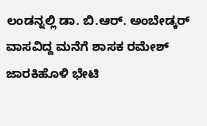ಲಂಡನ್ನಲ್ಲಿ ಡಾ. ಬಿ.ಆರ್. ಅಂಬೇಡ್ಕರ್ ವಾಸವಿದ್ದ ಮನೆಗೆ ಶಾಸಕ ರಮೇಶ್ ಜಾರಕಿಹೊಳಿ ಭೇಟಿ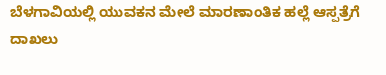ಬೆಳಗಾವಿಯಲ್ಲಿ ಯುವಕನ ಮೇಲೆ ಮಾರಣಾಂತಿಕ ಹಲ್ಲೆ ಆಸ್ಪತ್ರೆಗೆ ದಾಖಲು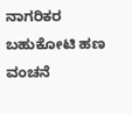ನಾಗರಿಕರ ಬಹುಕೋಟಿ ಹಣ ವಂಚನೆ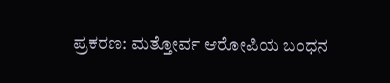ಪ್ರಕರಣ: ಮತ್ತೋರ್ವ ಆರೋಪಿಯ ಬಂಧನ